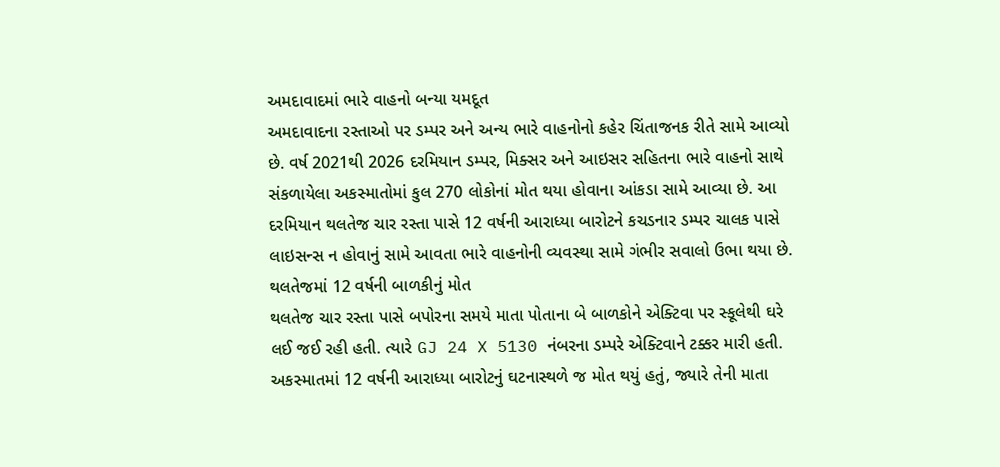અમદાવાદમાં ભારે વાહનો બન્યા યમદૂત
અમદાવાદના રસ્તાઓ પર ડમ્પર અને અન્ય ભારે વાહનોનો કહેર ચિંતાજનક રીતે સામે આવ્યો છે. વર્ષ 2021થી 2026 દરમિયાન ડમ્પર, મિક્સર અને આઇસર સહિતના ભારે વાહનો સાથે સંકળાયેલા અકસ્માતોમાં કુલ 270 લોકોનાં મોત થયા હોવાના આંકડા સામે આવ્યા છે. આ દરમિયાન થલતેજ ચાર રસ્તા પાસે 12 વર્ષની આરાધ્યા બારોટને કચડનાર ડમ્પર ચાલક પાસે લાઇસન્સ ન હોવાનું સામે આવતા ભારે વાહનોની વ્યવસ્થા સામે ગંભીર સવાલો ઉભા થયા છે.
થલતેજમાં 12 વર્ષની બાળકીનું મોત
થલતેજ ચાર રસ્તા પાસે બપોરના સમયે માતા પોતાના બે બાળકોને એક્ટિવા પર સ્કૂલેથી ઘરે લઈ જઈ રહી હતી. ત્યારે GJ 24 X 5130 નંબરના ડમ્પરે એક્ટિવાને ટક્કર મારી હતી. અકસ્માતમાં 12 વર્ષની આરાધ્યા બારોટનું ઘટનાસ્થળે જ મોત થયું હતું, જ્યારે તેની માતા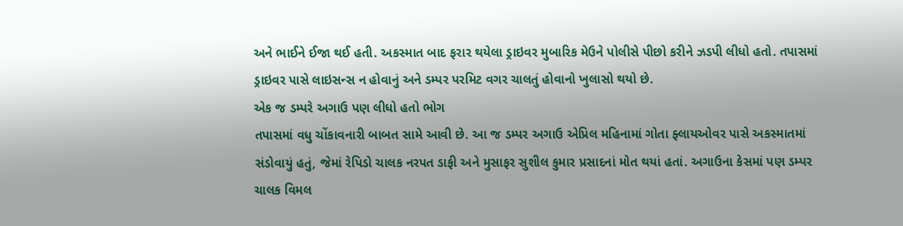અને ભાઈને ઈજા થઈ હતી. અકસ્માત બાદ ફરાર થયેલા ડ્રાઇવર મુબારિક મેઉને પોલીસે પીછો કરીને ઝડપી લીધો હતો. તપાસમાં ડ્રાઇવર પાસે લાઇસન્સ ન હોવાનું અને ડમ્પર પરમિટ વગર ચાલતું હોવાનો ખુલાસો થયો છે.
એક જ ડમ્પરે અગાઉ પણ લીધો હતો ભોગ
તપાસમાં વધુ ચોંકાવનારી બાબત સામે આવી છે. આ જ ડમ્પર અગાઉ એપ્રિલ મહિનામાં ગોતા ફ્લાયઓવર પાસે અકસ્માતમાં સંડોવાયું હતું, જેમાં રેપિડો ચાલક નરપત ડાફી અને મુસાફર સુશીલ કુમાર પ્રસાદનાં મોત થયાં હતાં. અગાઉના કેસમાં પણ ડમ્પર ચાલક વિમલ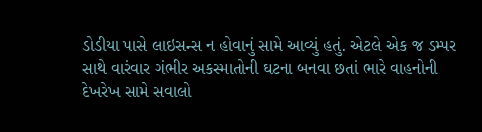ડોડીયા પાસે લાઇસન્સ ન હોવાનું સામે આવ્યું હતું. એટલે એક જ ડમ્પર સાથે વારંવાર ગંભીર અકસ્માતોની ઘટના બનવા છતાં ભારે વાહનોની દેખરેખ સામે સવાલો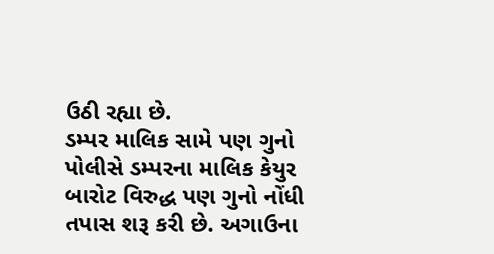ઉઠી રહ્યા છે.
ડમ્પર માલિક સામે પણ ગુનો
પોલીસે ડમ્પરના માલિક કેયુર બારોટ વિરુદ્ધ પણ ગુનો નોંધી તપાસ શરૂ કરી છે. અગાઉના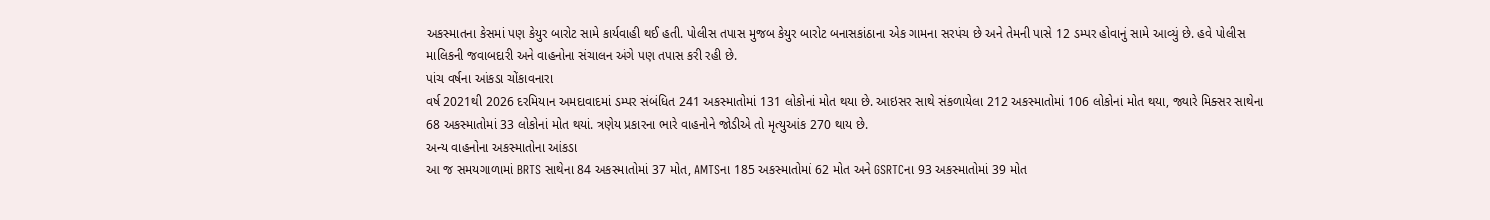અકસ્માતના કેસમાં પણ કેયુર બારોટ સામે કાર્યવાહી થઈ હતી. પોલીસ તપાસ મુજબ કેયુર બારોટ બનાસકાંઠાના એક ગામના સરપંચ છે અને તેમની પાસે 12 ડમ્પર હોવાનું સામે આવ્યું છે. હવે પોલીસ માલિકની જવાબદારી અને વાહનોના સંચાલન અંગે પણ તપાસ કરી રહી છે.
પાંચ વર્ષના આંકડા ચોંકાવનારા
વર્ષ 2021થી 2026 દરમિયાન અમદાવાદમાં ડમ્પર સંબંધિત 241 અકસ્માતોમાં 131 લોકોનાં મોત થયા છે. આઇસર સાથે સંકળાયેલા 212 અકસ્માતોમાં 106 લોકોનાં મોત થયા, જ્યારે મિક્સર સાથેના 68 અકસ્માતોમાં 33 લોકોનાં મોત થયાં. ત્રણેય પ્રકારના ભારે વાહનોને જોડીએ તો મૃત્યુઆંક 270 થાય છે.
અન્ય વાહનોના અકસ્માતોના આંકડા
આ જ સમયગાળામાં BRTS સાથેના 84 અકસ્માતોમાં 37 મોત, AMTSના 185 અકસ્માતોમાં 62 મોત અને GSRTCના 93 અકસ્માતોમાં 39 મોત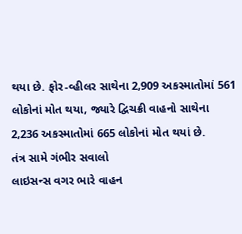થયા છે. ફોર-વ્હીલર સાથેના 2,909 અકસ્માતોમાં 561 લોકોનાં મોત થયા, જ્યારે દ્વિચક્રી વાહનો સાથેના 2,236 અકસ્માતોમાં 665 લોકોનાં મોત થયાં છે.
તંત્ર સામે ગંભીર સવાલો
લાઇસન્સ વગર ભારે વાહન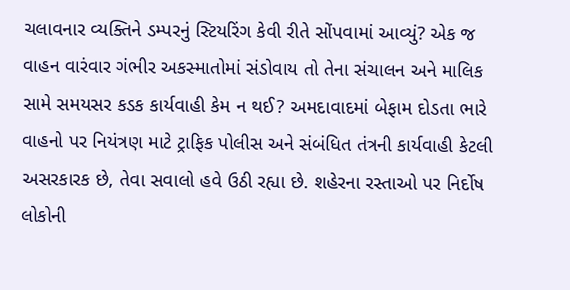ચલાવનાર વ્યક્તિને ડમ્પરનું સ્ટિયરિંગ કેવી રીતે સોંપવામાં આવ્યું? એક જ વાહન વારંવાર ગંભીર અકસ્માતોમાં સંડોવાય તો તેના સંચાલન અને માલિક સામે સમયસર કડક કાર્યવાહી કેમ ન થઈ? અમદાવાદમાં બેફામ દોડતા ભારે વાહનો પર નિયંત્રણ માટે ટ્રાફિક પોલીસ અને સંબંધિત તંત્રની કાર્યવાહી કેટલી અસરકારક છે, તેવા સવાલો હવે ઉઠી રહ્યા છે. શહેરના રસ્તાઓ પર નિર્દોષ લોકોની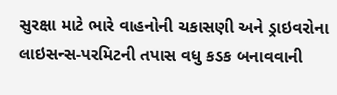સુરક્ષા માટે ભારે વાહનોની ચકાસણી અને ડ્રાઇવરોના લાઇસન્સ-પરમિટની તપાસ વધુ કડક બનાવવાની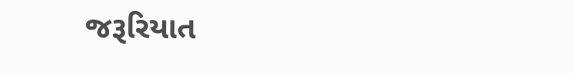જરૂરિયાત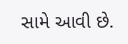સામે આવી છે.